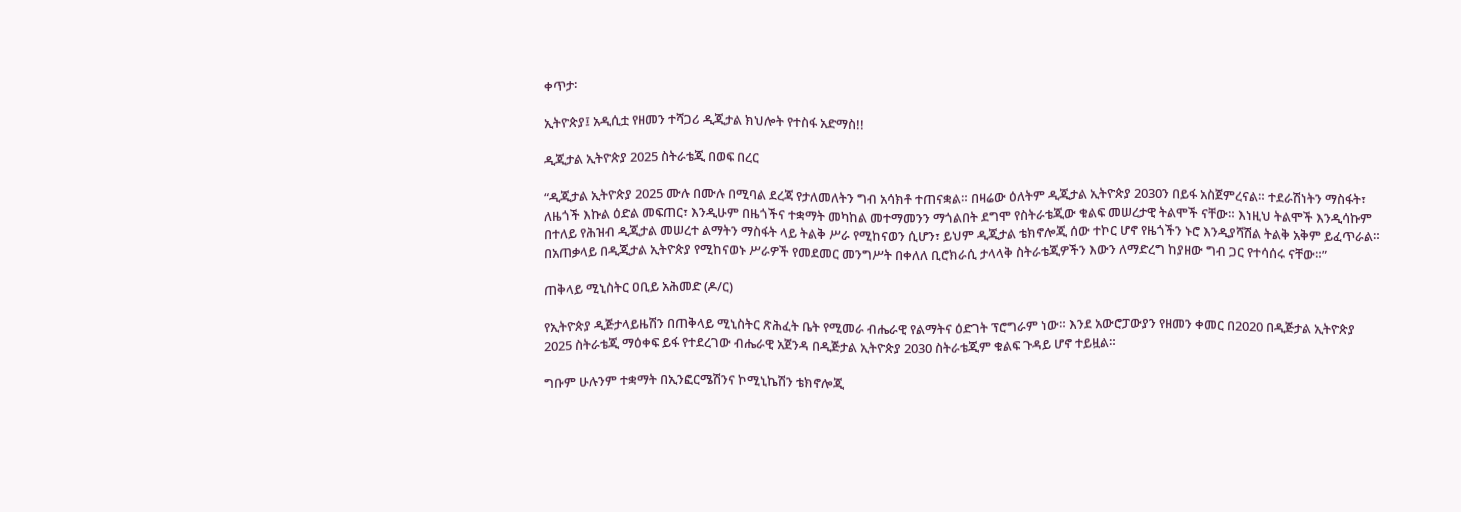ቀጥታ፡

ኢትዮጵያ፤ አዲሲቷ የዘመን ተሻጋሪ ዲጂታል ክህሎት የተስፋ አድማስ!!

ዲጂታል ኢትዮጵያ 2025 ስትራቴጂ በወፍ በረር

“ዲጂታል ኢትዮጵያ 2025 ሙሉ በሙሉ በሚባል ደረጃ የታለመለትን ግብ አሳክቶ ተጠናቋል። በዛሬው ዕለትም ዲጂታል ኢትዮጵያ 2030ን በይፋ አስጀምረናል። ተደራሽነትን ማስፋት፣ ለዜጎች እኩል ዕድል መፍጠር፣ እንዲሁም በዜጎችና ተቋማት መካከል መተማመንን ማጎልበት ደግሞ የስትራቴጂው ቁልፍ መሠረታዊ ትልሞች ናቸው። እነዚህ ትልሞች እንዲሳኩም በተለይ የሕዝብ ዲጂታል መሠረተ ልማትን ማስፋት ላይ ትልቅ ሥራ የሚከናወን ሲሆን፣ ይህም ዲጂታል ቴክኖሎጂ ሰው ተኮር ሆኖ የዜጎችን ኑሮ እንዲያሻሽል ትልቅ አቅም ይፈጥራል። በአጠቃላይ በዲጂታል ኢትዮጵያ የሚከናወኑ ሥራዎች የመደመር መንግሥት በቀለለ ቢሮክራሲ ታላላቅ ስትራቴጂዎችን እውን ለማድረግ ከያዘው ግብ ጋር የተሳሰሩ ናቸው።”

ጠቅላይ ሚኒስትር ዐቢይ አሕመድ (ዶ/ር)

የኢትዮጵያ ዲጅታላይዜሽን በጠቅላይ ሚኒስትር ጽሕፈት ቤት የሚመራ ብሔራዊ የልማትና ዕድገት ፕሮግራም ነው። እንደ አውሮፓውያን የዘመን ቀመር በ2020 በዲጅታል ኢትዮጵያ 2025 ስትራቴጂ ማዕቀፍ ይፋ የተደረገው ብሔራዊ አጀንዳ በዲጅታል ኢትዮጵያ 2030 ስትራቴጂም ቁልፍ ጉዳይ ሆኖ ተይዟል።

ግቡም ሁሉንም ተቋማት በኢንፎርሜሽንና ኮሚኒኬሽን ቴክኖሎጂ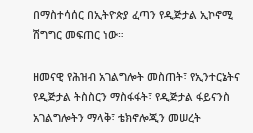በማስተሳሰር በኢትዮጵያ ፈጣን የዲጅታል ኢኮኖሚ ሽግግር መፍጠር ነው።

ዘመናዊ የሕዝብ አገልግሎት መስጠት፣ የኢንተርኔትና የዲጅታል ትስስርን ማስፋፋት፣ የዲጅታል ፋይናንስ አገልግሎትን ማላቅ፣ ቴክኖሎጂን መሠረት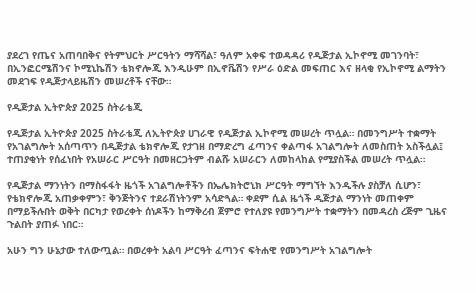ያደረገ የጤና አጠባበቅና የትምህርት ሥርዓትን ማሻሻል፣ ዓለም አቀፍ ተወዳዳሪ የዲጅታል ኢኮኖሚ መገንባት፣ በኢንፎርሜሽንና ኮሚኒኬሽን ቴክኖሎጂ እንዲሁም በኢኖቬሽን የሥራ ዕድል መፍጠር እና ዘላቂ የኢኮኖሚ ልማትን መደገፍ የዲጅታላይዜሽን መሠረቶች ናቸው።

የዲጅታል ኢትዮጵያ 2025 ስትራቴጂ

የዲጅታል ኢትዮጵያ 2025 ስትራቴጂ ለኢትዮጵያ ሀገራዊ የዲጅታል ኢኮኖሚ መሠረት ጥሏል። በመንግሥት ተቋማት የአገልግሎት አሰጣጥን በዲጅታል ቴክኖሎጂ የታገዘ በማድረግ ፈጣንና ቀልጣፋ አገልግሎት ለመስጠት አስችሏል፤ ተጠያቂነት የሰፈነበት የአሠራር ሥርዓት በመዘርጋትም ብልሹ አሠራርን ለመከላከል የሚያስችል መሠረት ጥሏል።

የዲጅታል ማንነትን በማስፋፋት ዜጎች አገልግሎቶችን በኤሌክትሮኒክ ሥርዓት ማግኘት እንዲችሉ ያስቻለ ሲሆን፣ የቴክኖሎጂ አጠቃቀምን፣ ቅንጅትንና ተደራሽነትንም አሳድጓል። ቀደም ሲል ዜጎች ዲጅታል ማንነት መጠቀም በማይችሉበት ወቅት በርካታ የወረቀት ሰነዶችን ከማቅረብ ጀምሮ የተለያዩ የመንግሥት ተቋማትን በመዳረስ ረጅም ጊዜና ጉልበት ያጠፉ ነበር።

አሁን ግን ሁኔታው ተለውጧል። በወረቀት አልባ ሥርዓት ፈጣንና ፍትሐዊ የመንግሥት አገልግሎት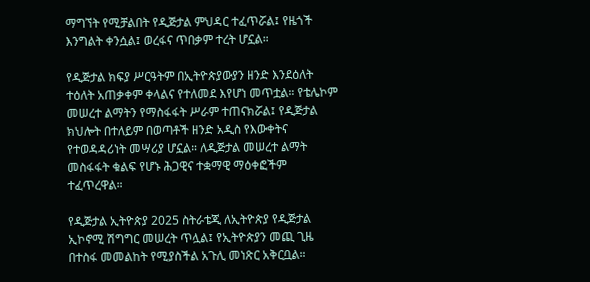ማግኘት የሚቻልበት የዲጅታል ምህዳር ተፈጥሯል፤ የዜጎች እንግልት ቀንሷል፤ ወረፋና ጥበቃም ተረት ሆኗል።

የዲጅታል ክፍያ ሥርዓትም በኢትዮጵያውያን ዘንድ እንደዕለት ተዕለት አጠቃቀም ቀላልና የተለመደ እየሆነ መጥቷል። የቴሌኮም መሠረተ ልማትን የማስፋፋት ሥራም ተጠናክሯል፤ የዲጅታል ክህሎት በተለይም በወጣቶች ዘንድ አዲስ የእውቀትና የተወዳዳሪነት መሣሪያ ሆኗል። ለዲጅታል መሠረተ ልማት መስፋፋት ቁልፍ የሆኑ ሕጋዊና ተቋማዊ ማዕቀፎችም ተፈጥረዋል።

የዲጅታል ኢትዮጵያ 2025 ስትራቴጂ ለኢትዮጵያ የዲጅታል ኢኮኖሚ ሽግግር መሠረት ጥሏል፤ የኢትዮጵያን መጪ ጊዜ በተስፋ መመልከት የሚያስችል አጉሊ መነጽር አቅርቧል።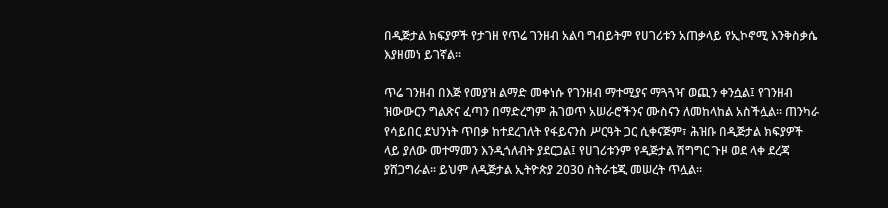በዲጅታል ክፍያዎች የታገዘ የጥሬ ገንዘብ አልባ ግብይትም የሀገሪቱን አጠቃላይ የኢኮኖሚ እንቅስቃሴ እያዘመነ ይገኛል።

ጥሬ ገንዘብ በእጅ የመያዝ ልማድ መቀነሱ የገንዘብ ማተሚያና ማጓጓዣ ወጪን ቀንሷል፤ የገንዘብ ዝውውርን ግልጽና ፈጣን በማድረግም ሕገወጥ አሠራሮችንና ሙስናን ለመከላከል አስችሏል። ጠንካራ የሳይበር ደህንነት ጥበቃ ከተደረገለት የፋይናንስ ሥርዓት ጋር ሲቀናጅም፣ ሕዝቡ በዲጅታል ክፍያዎች ላይ ያለው መተማመን እንዲጎለብት ያደርጋል፤ የሀገሪቱንም የዲጅታል ሽግግር ጉዞ ወደ ላቀ ደረጃ ያሸጋግራል። ይህም ለዲጅታል ኢትዮጵያ 2030 ስትራቴጂ መሠረት ጥሏል።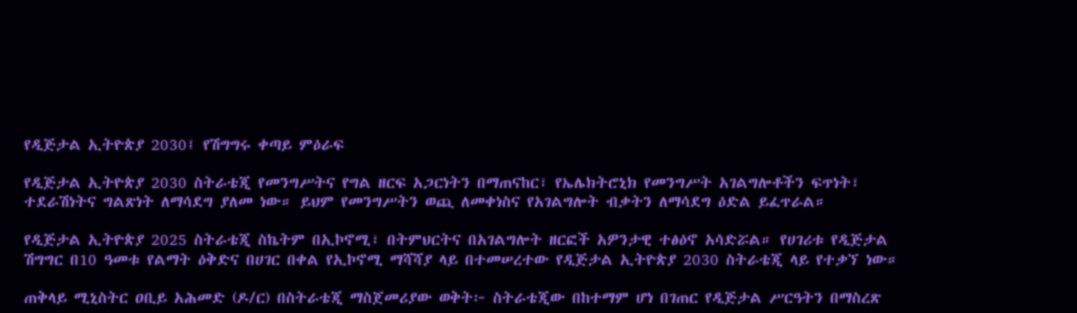የዲጅታል ኢትዮጵያ 2030፤ የሽግግሩ ቀጣይ ምዕራፍ

የዲጅታል ኢትዮጵያ 2030 ስትራቴጂ የመንግሥትና የግል ዘርፍ አጋርነትን በማጠናከር፣ የኤሌክትሮኒክ የመንግሥት አገልግሎቶችን ፍጥነት፣ ተደራሽነትና ግልጽነት ለማሳደግ ያለመ ነው። ይህም የመንግሥትን ወጪ ለመቀነስና የአገልግሎት ብቃትን ለማሳደግ ዕድል ይፈጥራል።

የዲጅታል ኢትዮጵያ 2025 ስትራቴጂ ስኬትም በኢኮኖሚ፣ በትምህርትና በአገልግሎት ዘርፎች አዎንታዊ ተፅዕኖ አሳድሯል። የሀገሪቱ የዲጅታል ሽግግር በ10 ዓመቱ የልማት ዕቅድና በሀገር በቀል የኢኮኖሚ ማሻሻያ ላይ በተመሠረተው የዲጅታል ኢትዮጵያ 2030 ስትራቴጂ ላይ የተቃኘ ነው።

ጠቅላይ ሚኒስትር ዐቢይ አሕመድ (ዶ/ር) በስትራቴጂ ማስጀመሪያው ወቅት፦ ስትራቴጂው በከተማም ሆነ በገጠር የዲጅታል ሥርዓትን በማስረጽ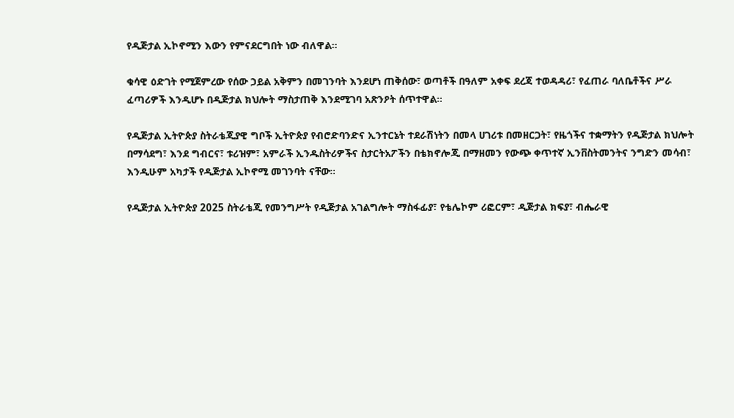የዲጅታል ኢኮኖሚን እውን የምናደርግበት ነው ብለዋል።

ቁሳዊ ዕድገት የሚጀምረው የሰው ኃይል አቅምን በመገንባት እንደሆነ ጠቅሰው፣ ወጣቶች በዓለም አቀፍ ደረጃ ተወዳዳሪ፣ የፈጠራ ባለቤቶችና ሥራ ፈጣሪዎች እንዲሆኑ በዲጅታል ክህሎት ማስታጠቅ እንደሚገባ አጽንዖት ሰጥተዋል።

የዲጅታል ኢትዮጵያ ስትራቴጂያዊ ግቦች ኢትዮጵያ የብሮድባንድና ኢንተርኔት ተደራሽነትን በመላ ሀገሪቱ በመዘርጋት፣ የዜጎችና ተቋማትን የዲጅታል ክህሎት በማሳደግ፣ እንደ ግብርና፣ ቱሪዝም፣ አምራች ኢንዱስትሪዎችና ስታርትአፖችን በቴክኖሎጂ በማዘመን የውጭ ቀጥተኛ ኢንቨስትመንትና ንግድን መሳብ፣ እንዲሁም አካታች የዲጅታል ኢኮኖሚ መገንባት ናቸው።

የዲጅታል ኢትዮጵያ 2025 ስትራቴጂ የመንግሥት የዲጅታል አገልግሎት ማስፋፊያ፣ የቴሌኮም ሪፎርም፣ ዲጅታል ክፍያ፣ ብሔራዊ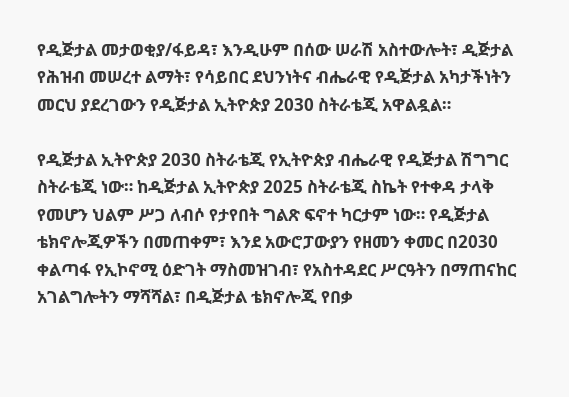የዲጅታል መታወቂያ/ፋይዳ፣ እንዲሁም በሰው ሠራሽ አስተውሎት፣ ዲጅታል የሕዝብ መሠረተ ልማት፣ የሳይበር ደህንነትና ብሔራዊ የዲጅታል አካታችነትን መርህ ያደረገውን የዲጅታል ኢትዮጵያ 2030 ስትራቴጂ አዋልዷል።

የዲጅታል ኢትዮጵያ 2030 ስትራቴጂ የኢትዮጵያ ብሔራዊ የዲጅታል ሽግግር ስትራቴጂ ነው። ከዲጅታል ኢትዮጵያ 2025 ስትራቴጂ ስኬት የተቀዳ ታላቅ የመሆን ህልም ሥጋ ለብሶ የታየበት ግልጽ ፍኖተ ካርታም ነው። የዲጅታል ቴክኖሎጂዎችን በመጠቀም፣ እንደ አውሮፓውያን የዘመን ቀመር በ2030 ቀልጣፋ የኢኮኖሚ ዕድገት ማስመዝገብ፣ የአስተዳደር ሥርዓትን በማጠናከር አገልግሎትን ማሻሻል፣ በዲጅታል ቴክኖሎጂ የበቃ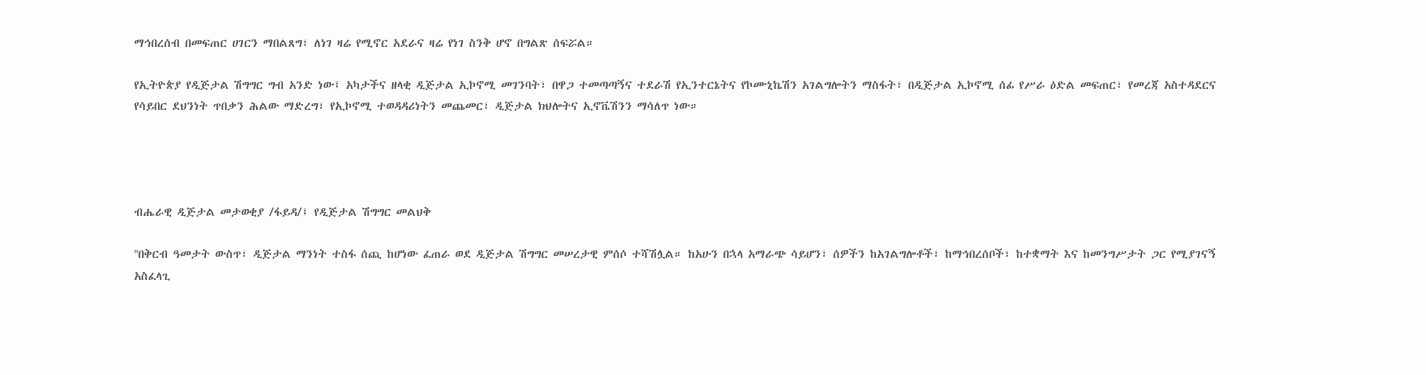ማኅበረሰብ በመፍጠር ሀገርን ማበልጸግ፣ ለነገ ዛሬ የሚኖር አደራና ዛሬ የነገ ስንቅ ሆኖ በግልጽ ሰፍሯል።

የኢትዮጵያ የዲጅታል ሽግግር ግብ አንድ ነው፤ አካታችና ዘላቂ ዲጅታል ኢኮኖሚ መገንባት፣ በዋጋ ተመጣጣኝና ተደራሽ የኢንተርኔትና የኮሙኒኬሽን አገልግሎትን ማስፋት፣ በዲጅታል ኢኮኖሚ ሰፊ የሥራ ዕድል መፍጠር፣ የመረጃ አስተዳደርና የሳይበር ደህንነት ጥበቃን ሕልው ማድረግ፣ የኢኮኖሚ ተወዳዳሪነትን መጨመር፣ ዲጅታል ክህሎትና ኢኖቬሽንን ማሳለጥ ነው።




ብሔራዊ ዲጅታል መታወቂያ /ፋይዳ/፤ የዲጅታል ሽግግር መልህቅ

''በቅርብ ዓመታት ውስጥ፣ ዲጅታል ማንነት ተስፋ ሰጪ ከሆነው ፈጠራ ወደ ዲጅታል ሽግግር መሠረታዊ ምሰሶ ተሻሽሏል። ከአሁን በኋላ አማራጭ ሳይሆን፣ ሰዎችን ከአገልግሎቶች፣ ከማኅበረሰቦች፣ ከተቋማት እና ከመንግሥታት ጋር የሚያገናኝ አስፈላጊ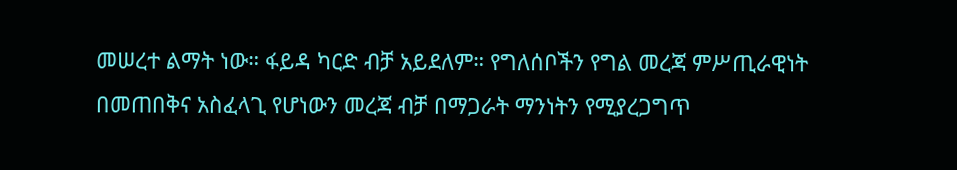መሠረተ ልማት ነው። ፋይዳ ካርድ ብቻ አይደለም። የግለሰቦችን የግል መረጃ ምሥጢራዊነት በመጠበቅና አስፈላጊ የሆነውን መረጃ ብቻ በማጋራት ማንነትን የሚያረጋግጥ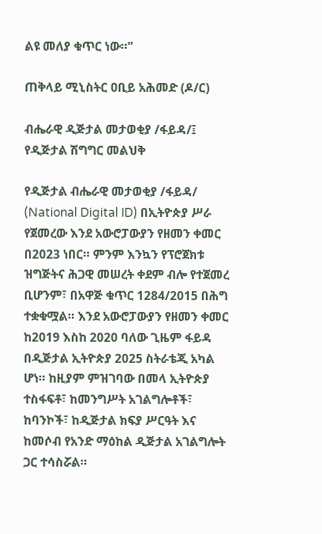ልዩ መለያ ቁጥር ነው።”

ጠቅላይ ሚኒስትር ዐቢይ አሕመድ (ዶ/ር)

ብሔራዊ ዲጅታል መታወቂያ /ፋይዳ/፤ የዲጅታል ሽግግር መልህቅ

የዲጅታል ብሔራዊ መታወቂያ /ፋይዳ/ (National Digital ID) በኢትዮጵያ ሥራ የጀመረው እንደ አውሮፓውያን የዘመን ቀመር በ2023 ነበር። ምንም እንኳን የፕሮጀክቱ ዝግጅትና ሕጋዊ መሠረት ቀደም ብሎ የተጀመረ ቢሆንም፣ በአዋጅ ቁጥር 1284/2015 በሕግ ተቋቁሟል። እንደ አውሮፓውያን የዘመን ቀመር ከ2019 እስከ 2020 ባለው ጊዜም ፋይዳ በዲጅታል ኢትዮጵያ 2025 ስትራቴጂ አካል ሆነ። ከዚያም ምዝገባው በመላ ኢትዮጵያ ተስፋፍቶ፣ ከመንግሥት አገልግሎቶች፣ ከባንኮች፣ ከዲጅታል ክፍያ ሥርዓት እና ከመሶብ የአንድ ማዕከል ዲጅታል አገልግሎት ጋር ተሳስሯል።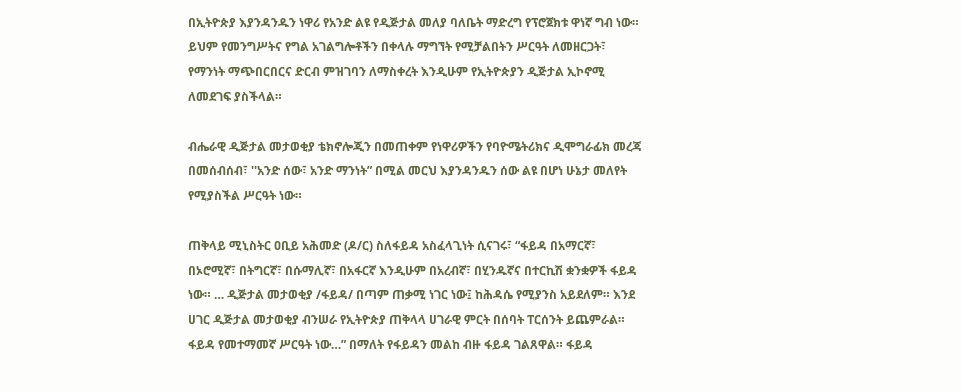በኢትዮጵያ እያንዳንዱን ነዋሪ የአንድ ልዩ የዲጅታል መለያ ባለቤት ማድረግ የፕሮጀክቱ ዋነኛ ግብ ነው። ይህም የመንግሥትና የግል አገልግሎቶችን በቀላሉ ማግኘት የሚቻልበትን ሥርዓት ለመዘርጋት፣ የማንነት ማጭበርበርና ድርብ ምዝገባን ለማስቀረት እንዲሁም የኢትዮጵያን ዲጅታል ኢኮኖሚ ለመደገፍ ያስችላል።

ብሔራዊ ዲጅታል መታወቂያ ቴክኖሎጂን በመጠቀም የነዋሪዎችን የባዮሜትሪክና ዲሞግራፊክ መረጃ በመሰብሰብ፣ ''አንድ ሰው፣ አንድ ማንነት” በሚል መርህ እያንዳንዱን ሰው ልዩ በሆነ ሁኔታ መለየት የሚያስችል ሥርዓት ነው።

ጠቅላይ ሚኒስትር ዐቢይ አሕመድ (ዶ/ር) ስለፋይዳ አስፈላጊነት ሲናገሩ፣ “ፋይዳ በአማርኛ፣ በኦሮሚኛ፣ በትግርኛ፣ በሱማሊኛ፣ በአፋርኛ እንዲሁም በአረብኛ፣ በሂንዱኛና በተርኪሽ ቋንቋዎች ፋይዳ ነው። … ዲጅታል መታወቂያ /ፋይዳ/ በጣም ጠቃሚ ነገር ነው፤ ከሕዳሴ የሚያንስ አይደለም። እንደ ሀገር ዲጅታል መታወቂያ ብንሠራ የኢትዮጵያ ጠቅላላ ሀገራዊ ምርት በሰባት ፐርሰንት ይጨምራል። ፋይዳ የመተማመኛ ሥርዓት ነው…” በማለት የፋይዳን መልከ ብዙ ፋይዳ ገልጸዋል። ፋይዳ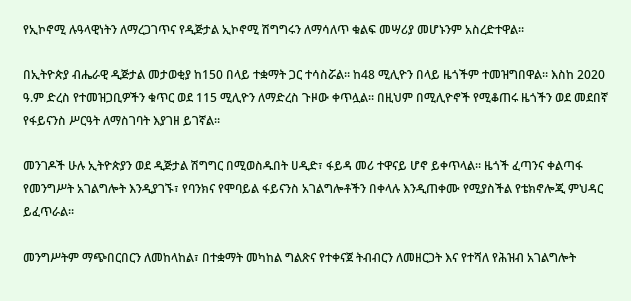የኢኮኖሚ ሉዓላዊነትን ለማረጋገጥና የዲጅታል ኢኮኖሚ ሽግግሩን ለማሳለጥ ቁልፍ መሣሪያ መሆኑንም አስረድተዋል።

በኢትዮጵያ ብሔራዊ ዲጅታል መታወቂያ ከ150 በላይ ተቋማት ጋር ተሳስሯል። ከ48 ሚሊዮን በላይ ዜጎችም ተመዝግበዋል። እስከ 2020 ዓ.ም ድረስ የተመዝጋቢዎችን ቁጥር ወደ 115 ሚሊዮን ለማድረስ ጉዞው ቀጥሏል። በዚህም በሚሊዮኖች የሚቆጠሩ ዜጎችን ወደ መደበኛ የፋይናንስ ሥርዓት ለማስገባት እያገዘ ይገኛል።

መንገዶች ሁሉ ኢትዮጵያን ወደ ዲጅታል ሽግግር በሚወስዱበት ሀዲድ፣ ፋይዳ መሪ ተዋናይ ሆኖ ይቀጥላል። ዜጎች ፈጣንና ቀልጣፋ የመንግሥት አገልግሎት እንዲያገኙ፣ የባንክና የሞባይል ፋይናንስ አገልግሎቶችን በቀላሉ እንዲጠቀሙ የሚያስችል የቴክኖሎጂ ምህዳር ይፈጥራል።

መንግሥትም ማጭበርበርን ለመከላከል፣ በተቋማት መካከል ግልጽና የተቀናጀ ትብብርን ለመዘርጋት እና የተሻለ የሕዝብ አገልግሎት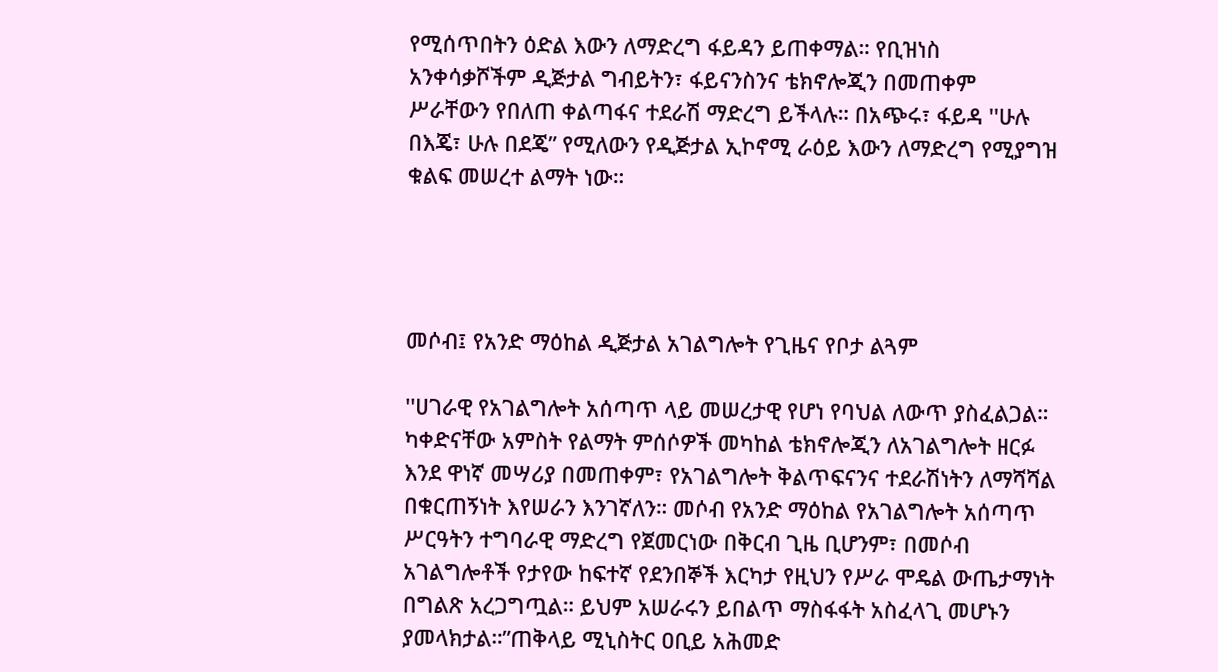የሚሰጥበትን ዕድል እውን ለማድረግ ፋይዳን ይጠቀማል። የቢዝነስ አንቀሳቃሾችም ዲጅታል ግብይትን፣ ፋይናንስንና ቴክኖሎጂን በመጠቀም ሥራቸውን የበለጠ ቀልጣፋና ተደራሽ ማድረግ ይችላሉ። በአጭሩ፣ ፋይዳ ''ሁሉ በእጄ፣ ሁሉ በደጄ” የሚለውን የዲጅታል ኢኮኖሚ ራዕይ እውን ለማድረግ የሚያግዝ ቁልፍ መሠረተ ልማት ነው።




መሶብ፤ የአንድ ማዕከል ዲጅታል አገልግሎት የጊዜና የቦታ ልጓም

''ሀገራዊ የአገልግሎት አሰጣጥ ላይ መሠረታዊ የሆነ የባህል ለውጥ ያስፈልጋል። ካቀድናቸው አምስት የልማት ምሰሶዎች መካከል ቴክኖሎጂን ለአገልግሎት ዘርፉ እንደ ዋነኛ መሣሪያ በመጠቀም፣ የአገልግሎት ቅልጥፍናንና ተደራሽነትን ለማሻሻል በቁርጠኝነት እየሠራን እንገኛለን። መሶብ የአንድ ማዕከል የአገልግሎት አሰጣጥ ሥርዓትን ተግባራዊ ማድረግ የጀመርነው በቅርብ ጊዜ ቢሆንም፣ በመሶብ አገልግሎቶች የታየው ከፍተኛ የደንበኞች እርካታ የዚህን የሥራ ሞዴል ውጤታማነት በግልጽ አረጋግጧል። ይህም አሠራሩን ይበልጥ ማስፋፋት አስፈላጊ መሆኑን ያመላክታል።”ጠቅላይ ሚኒስትር ዐቢይ አሕመድ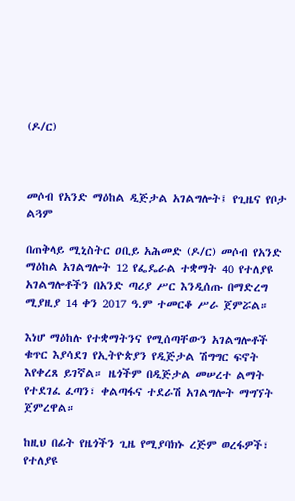(ዶ/ር)



መሶብ የአንድ ማዕከል ዲጅታል አገልግሎት፤ የጊዜና የቦታ ልጓም

በጠቅላይ ሚኒስትር ዐቢይ አሕመድ (ዶ/ር) መሶብ የአንድ ማዕከል አገልግሎት 12 የፌዴራል ተቋማት 40 የተለያዩ አገልግሎቶችን በአንድ ጣሪያ ሥር እንዲሰጡ በማድረግ ሚያዚያ 14 ቀን 2017 ዓ.ም ተመርቆ ሥራ ጀምሯል።

እነሆ ማዕከሉ የተቋማትንና የሚሰጣቸውን አገልግሎቶች ቁጥር እያሳደገ የኢትዮጵያን የዲጅታል ሽግግር ፍኖት እየቀረጸ ይገኛል። ዜጎችም በዲጅታል መሠረተ ልማት የተደገፈ ፈጣን፣ ቀልጣፋና ተደራሽ አገልግሎት ማግኘት ጀምረዋል።

ከዚህ በፊት የዜጎችን ጊዜ የሚያባክኑ ረጅም ወረፋዎች፣ የተለያዩ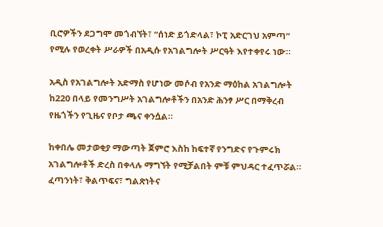ቢሮዎችን ደጋግሞ መጎብኘት፣ “ሰነድ ይጎድላል፣ ኮፒ አድርገህ አምጣ” የሚሉ የወረቀት ሥራዎች በአዲሱ የአገልግሎት ሥርዓት እየተቀየሩ ነው።

አዲስ የአገልግሎት አድማስ የሆነው መሶብ የአንድ ማዕከል አገልግሎት ከ220 በላይ የመንግሥት አገልግሎቶችን በአንድ ሕንፃ ሥር በማቅረብ የዜጎችን የጊዜና የቦታ ጫና ቀንሷል።

ከቀበሌ መታወቂያ ማውጣት ጀምሮ እስከ ከፍተኛ የንግድና የጉምሩክ አገልግሎቶች ድረስ በቀላሉ ማግኘት የሚቻልበት ምቹ ምህዳር ተፈጥሯል። ፈጣንነት፣ ቅልጥፍና፣ ግልጽነትና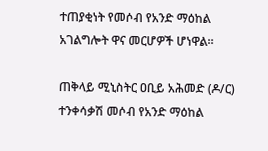ተጠያቂነት የመሶብ የአንድ ማዕከል አገልግሎት ዋና መርሆዎች ሆነዋል።

ጠቅላይ ሚኒስትር ዐቢይ አሕመድ (ዶ/ር) ተንቀሳቃሽ መሶብ የአንድ ማዕከል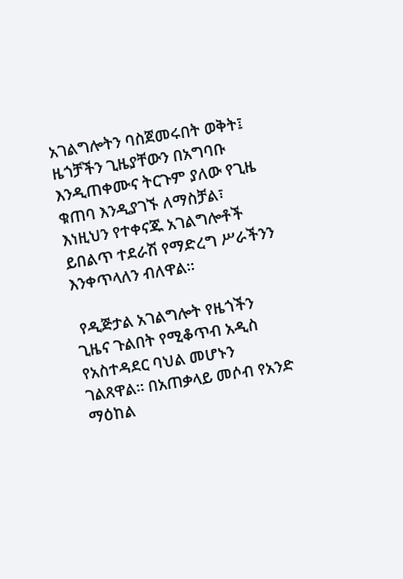አገልግሎትን ባስጀመሩበት ወቅት፤ ዜጎቻችን ጊዜያቸውን በአግባቡ እንዲጠቀሙና ትርጉም ያለው የጊዜ ቁጠባ እንዲያገኙ ለማስቻል፣ እነዚህን የተቀናጁ አገልግሎቶች ይበልጥ ተደራሽ የማድረግ ሥራችንን እንቀጥላለን ብለዋል።

 የዲጅታል አገልግሎት የዜጎችን ጊዜና ጉልበት የሚቆጥብ አዲስ የአስተዳደር ባህል መሆኑን ገልጸዋል። በአጠቃላይ መሶብ የአንድ ማዕከል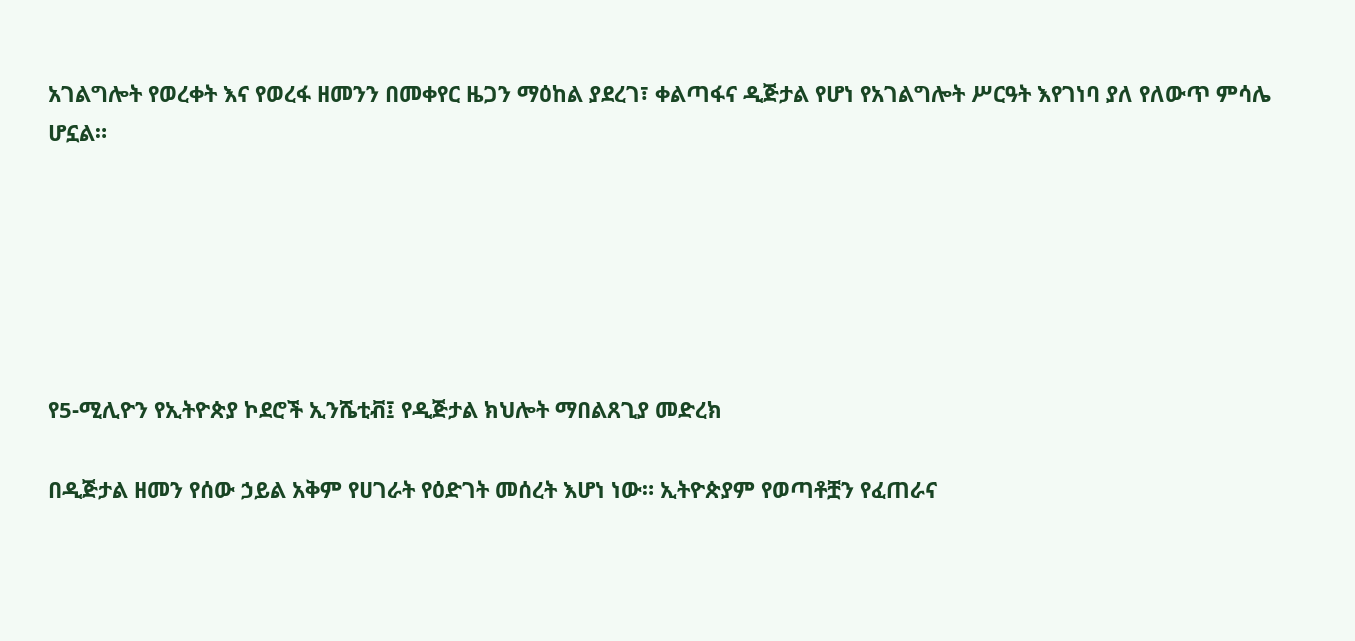አገልግሎት የወረቀት እና የወረፋ ዘመንን በመቀየር ዜጋን ማዕከል ያደረገ፣ ቀልጣፋና ዲጅታል የሆነ የአገልግሎት ሥርዓት እየገነባ ያለ የለውጥ ምሳሌ ሆኗል።






የ5-ሚሊዮን የኢትዮጵያ ኮደሮች ኢንሼቲቭ፤ የዲጅታል ክህሎት ማበልጸጊያ መድረክ

በዲጅታል ዘመን የሰው ኃይል አቅም የሀገራት የዕድገት መሰረት እሆነ ነው። ኢትዮጵያም የወጣቶቿን የፈጠራና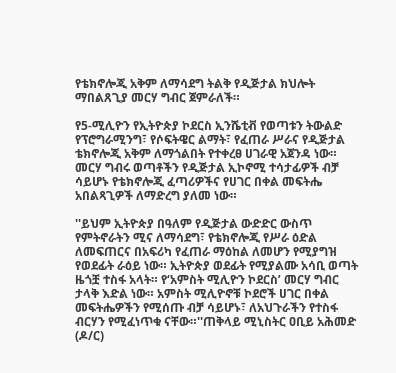የቴክኖሎጂ አቅም ለማሳደግ ትልቅ የዲጅታል ክህሎት ማበልጸጊያ መርሃ ግብር ጀምራለች።

የ5-ሚሊዮን የኢትዮጵያ ኮደርስ ኢንሼቲቭ የወጣቱን ትውልድ የፕሮግራሚንግ፣ የሶፍትዌር ልማት፣ የፈጠራ ሥራና የዲጅታል ቴክኖሎጂ አቅም ለማጎልበት የተቀረፀ ሀገራዊ አጀንዳ ነው። መርሃ ግብሩ ወጣቶችን የዲጅታል ኢኮኖሚ ተሳታፊዎች ብቻ ሳይሆኑ የቴክኖሎጂ ፈጣሪዎችና የሀገር በቀል መፍትሔ አበልጻጊዎች ለማድረግ ያለመ ነው።

''ይህም ኢትዮጵያ በዓለም የዲጅታል ውድድር ውስጥ የምትኖራትን ሚና ለማሳደግ፣ የቴክኖሎጂ የሥራ ዕድል ለመፍጠርና በአፍሪካ የፈጠራ ማዕከል ለመሆን የሚያግዝ የወደፊት ራዕይ ነው። ኢትዮጵያ ወደፊት የሚያልሙ አሳቢ ወጣት ዜጎቿ ተስፋ አላት። የ‘አምስት ሚሊዮን ኮደርስ’ መርሃ ግብር ታላቅ እድል ነው። አምስት ሚሊዮኖቹ ኮደሮች ሀገር በቀል መፍትሔዎችን የሚሰጡ ብቻ ሳይሆኑ፣ ለአህጉራችን የተስፋ ብርሃን የሚፈነጥቁ ናቸው።''ጠቅላይ ሚኒስትር ዐቢይ አሕመድ (ዶ/ር)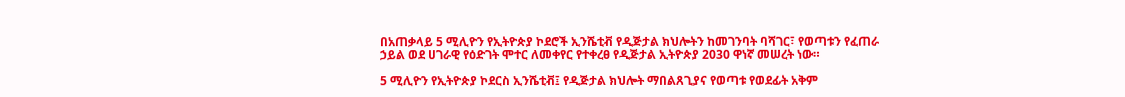በአጠቃላይ 5 ሚሊዮን የኢትዮጵያ ኮደሮች ኢንሼቲቭ የዲጅታል ክህሎትን ከመገንባት ባሻገር፣ የወጣቱን የፈጠራ ኃይል ወደ ሀገራዊ የዕድገት ሞተር ለመቀየር የተቀረፀ የዲጅታል ኢትዮጵያ 2030 ዋነኛ መሠረት ነው።

5 ሚሊዮን የኢትዮጵያ ኮደርስ ኢንሼቲቭ፤ የዲጅታል ክህሎት ማበልጸጊያና የወጣቱ የወደፊት አቅም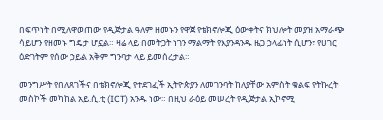በፍጥነት በሚለዋወጠው የዲጅታል ዓለም ዘመኑን የዋጀ የቴክኖሎጂ ዕውቀትና ክህሎት መያዝ አማራጭ ሳይሆን የዘመኑ ግዴታ ሆኗል። ዛሬ ላይ በመትጋት ነገን ማልማት የእያንዳንዱ ዜጋ ኃላፊነት ሲሆን፣ የሀገር ዕድገትም የሰው ኃይል አቅም ግንባታ ላይ ይመሰረታል።

መንግሥት የበለጸገችና በቴክኖሎጂ የተደገፈች ኢትዮጵያን ለመገንባት ከለያቸው አምስት ቁልፍ የትኩረት መስኮች መካከል አይ.ሲ.ቲ (ICT) አንዱ ነው። በዚህ ራዕይ መሠረት የዲጅታል ኢኮኖሚ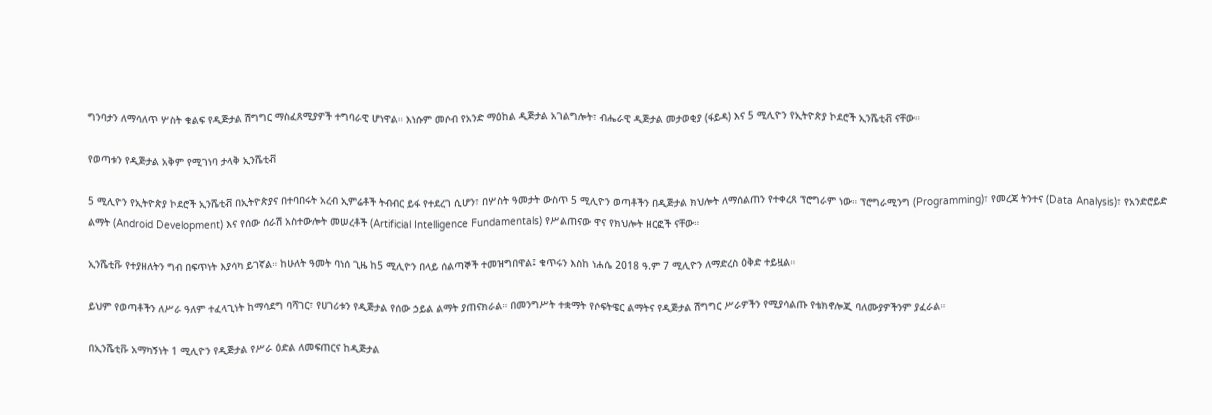ግንባታን ለማሳለጥ ሦስት ቁልፍ የዲጅታል ሽግግር ማስፈጸሚያዎች ተግባራዊ ሆነዋል። እነሱም መሶብ የአንድ ማዕከል ዲጅታል አገልግሎት፣ ብሔራዊ ዲጅታል መታወቂያ (ፋይዳ) እና 5 ሚሊዮን የኢትዮጵያ ኮደሮች ኢንሼቲቭ ናቸው።

የወጣቱን የዲጅታል አቅም የሚገነባ ታላቅ ኢንሼቲቭ

5 ሚሊዮን የኢትዮጵያ ኮደሮች ኢንሼቲቭ በኢትዮጵያና በተባበሩት አረብ ኢምሬቶች ትብብር ይፋ የተደረገ ሲሆን፣ በሦስት ዓመታት ውስጥ 5 ሚሊዮን ወጣቶችን በዲጅታል ክህሎት ለማሰልጠን የተቀረጸ ፕሮግራም ነው። ፕሮግራሚንግ (Programming)፣ የመረጃ ትንተና (Data Analysis)፣ የአንድሮይድ ልማት (Android Development) እና የሰው ሰራሽ አስተውሎት መሠረቶች (Artificial Intelligence Fundamentals) የሥልጠናው ዋና የክህሎት ዘርፎች ናቸው።

ኢንሼቲቩ የተያዘለትን ግብ በፍጥነት እያሳካ ይገኛል። ከሁለት ዓመት ባነሰ ጊዜ ከ5 ሚሊዮን በላይ ሰልጣኞች ተመዝግበዋል፤ ቁጥሩን እስከ ነሐሴ 2018 ዓ.ም 7 ሚሊዮን ለማድረስ ዕቅድ ተይዟል።

ይህም የወጣቶችን ለሥራ ዓለም ተፈላጊነት ከማሳደግ ባሻገር፣ የሀገሪቱን የዲጅታል የሰው ኃይል ልማት ያጠናክራል። በመንግሥት ተቋማት የሶፍትዌር ልማትና የዲጅታል ሽግግር ሥራዎችን የሚያሳልጡ የቴክኖሎጂ ባለሙያዎችንም ያፈራል።

በኢንሼቲቩ አማካኝነት 1 ሚሊዮን የዲጅታል የሥራ ዕድል ለመፍጠርና ከዲጅታል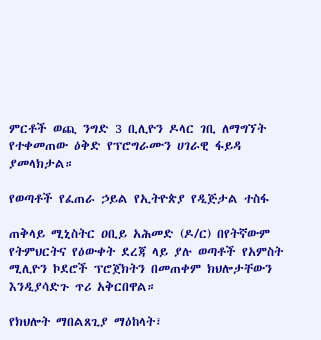ምርቶች ወጪ ንግድ 3 ቢሊዮን ዶላር ገቢ ለማግኘት የተቀመጠው ዕቅድ የፕሮግራሙን ሀገራዊ ፋይዳ ያመላክታል።

የወጣቶች የፈጠራ ኃይል የኢትዮጵያ የዲጅታል ተስፋ

ጠቅላይ ሚኒስትር ዐቢይ አሕመድ (ዶ/ር) በየትኛውም የትምህርትና የዕውቀት ደረጃ ላይ ያሉ ወጣቶች የአምስት ሚሊዮን ኮደሮች ፕሮጀክትን በመጠቀም ክህሎታቸውን እንዲያሳድጉ ጥሪ አቅርበዋል።

የክህሎት ማበልጸጊያ ማዕከላት፣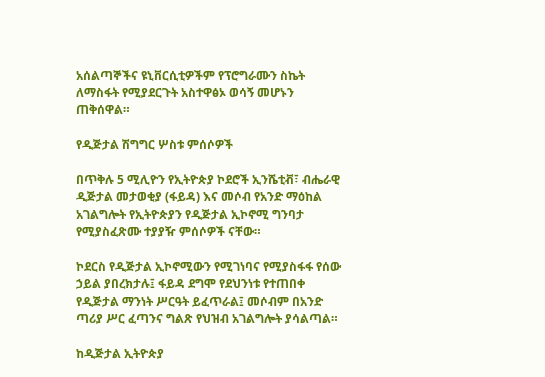አሰልጣኞችና ዩኒቨርሲቲዎችም የፕሮግራሙን ስኬት ለማስፋት የሚያደርጉት አስተዋፅኦ ወሳኝ መሆኑን ጠቅሰዋል።

የዲጅታል ሽግግር ሦስቱ ምሰሶዎች

በጥቅሉ 5 ሚሊዮን የኢትዮጵያ ኮደሮች ኢንሼቲቭ፣ ብሔራዊ ዲጅታል መታወቂያ (ፋይዳ) እና መሶብ የአንድ ማዕከል አገልግሎት የኢትዮጵያን የዲጅታል ኢኮኖሚ ግንባታ የሚያስፈጽሙ ተያያዥ ምሰሶዎች ናቸው።

ኮደርስ የዲጅታል ኢኮኖሚውን የሚገነባና የሚያስፋፋ የሰው ኃይል ያበረክታሉ፤ ፋይዳ ደግሞ የደህንነቱ የተጠበቀ የዲጅታል ማንነት ሥርዓት ይፈጥራል፤ መሶብም በአንድ ጣሪያ ሥር ፈጣንና ግልጽ የህዝብ አገልግሎት ያሳልጣል።

ከዲጅታል ኢትዮጵያ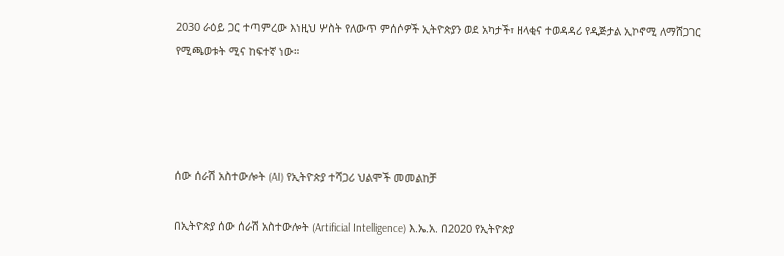2030 ራዕይ ጋር ተጣምረው እነዚህ ሦስት የለውጥ ምሰሶዎች ኢትዮጵያን ወደ አካታች፣ ዘላቂና ተወዳዳሪ የዲጅታል ኢኮኖሚ ለማሸጋገር የሚጫወቱት ሚና ከፍተኛ ነው።




ሰው ሰራሽ አስተውሎት (AI) የኢትዮጵያ ተሻጋሪ ህልሞች መመልከቻ

በኢትዮጵያ ሰው ሰራሽ አስተውሎት (Artificial Intelligence) እ.ኤ.አ. በ2020 የኢትዮጵያ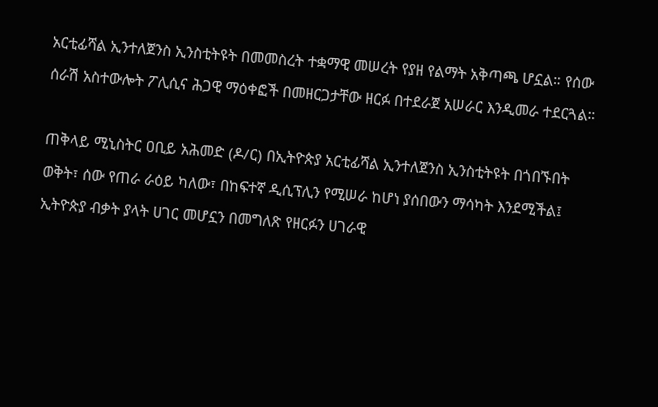አርቲፊሻል ኢንተለጀንስ ኢንስቲትዩት በመመስረት ተቋማዊ መሠረት የያዘ የልማት አቅጣጫ ሆኗል። የሰው ሰራሽ አስተውሎት ፖሊሲና ሕጋዊ ማዕቀፎች በመዘርጋታቸው ዘርፉ በተደራጀ አሠራር እንዲመራ ተደርጓል።

ጠቅላይ ሚኒስትር ዐቢይ አሕመድ (ዶ/ር) በኢትዮጵያ አርቲፊሻል ኢንተለጀንስ ኢንስቲትዩት በጎበኙበት ወቅት፣ ሰው የጠራ ራዕይ ካለው፣ በከፍተኛ ዲሲፕሊን የሚሠራ ከሆነ ያሰበውን ማሳካት እንደሚችል፤ ኢትዮጵያ ብቃት ያላት ሀገር መሆኗን በመግለጽ የዘርፉን ሀገራዊ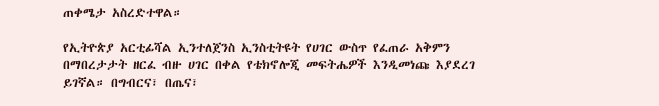ጠቀሜታ አስረድተዋል።

የኢትዮጵያ አርቲፊሻል ኢንተለጀንስ ኢንስቲትዩት የሀገር ውስጥ የፈጠራ አቅምን በማበረታታት ዘርፈ ብዙ ሀገር በቀል የቴክኖሎጂ መፍትሔዎች እንዲመነጩ እያደረገ ይገኛል። በግብርና፣ በጤና፣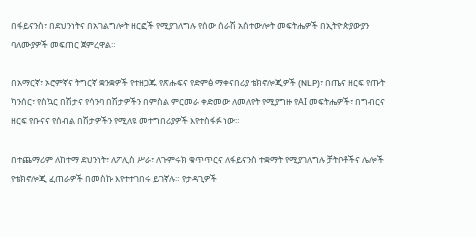በፋይናንስ፣ በደህንነትና በአገልግሎት ዘርፎች የሚያገለግሉ የሰው ሰራሽ አስተውሎት መፍትሔዎች በኢትዮጵያውያን ባለሙያዎች መፍጠር ጀምረዋል።

በአማርኛ፣ ኦሮምኛና ትግርኛ ቋንቋዎች የተዘጋጁ የጽሑፍና የድምፅ ማቀናበሪያ ቴክኖሎጂዎች (NLP)፣ በጤና ዘርፍ የጡት ካንሰር፣ የስኳር በሽታና የሳንባ በሽታዎችን በምስል ምርመራ ቀድመው ለመለየት የሚያግዙ የAI መፍትሔዎች፣ በግብርና ዘርፍ የቡናና የሰብል በሽታዎችን የሚለዩ መተግበሪያዎች እየተስፋፉ ነው።

በተጨማሪም ለከተማ ደህንነት፣ ለፖሊስ ሥራ፣ ለጉምሩክ ቁጥጥርና ለፋይናንስ ተቋማት የሚያገለግሉ ቻትቦቶችና ሌሎች የቴክኖሎጂ ፈጠራዎች በመስኩ እየተተገበሩ ይገኛሉ። የታዳጊዎች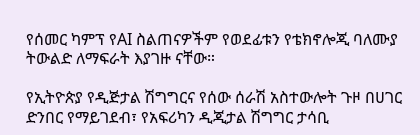የሰመር ካምፕ የAI ስልጠናዎችም የወደፊቱን የቴክኖሎጂ ባለሙያ ትውልድ ለማፍራት እያገዙ ናቸው።

የኢትዮጵያ የዲጅታል ሽግግርና የሰው ሰራሽ አስተውሎት ጉዞ በሀገር ድንበር የማይገደብ፣ የአፍሪካን ዲጂታል ሽግግር ታሳቢ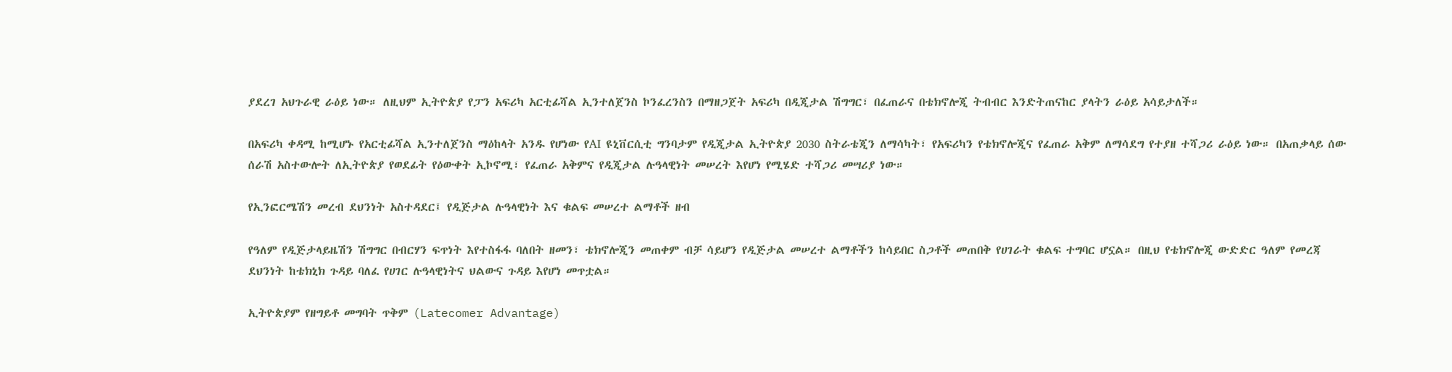ያደረገ አህጉራዊ ራዕይ ነው። ለዚህም ኢትዮጵያ የፓን አፍሪካ አርቲፊሻል ኢንተለጀንስ ኮንፈረንስን በማዘጋጀት አፍሪካ በዲጂታል ሽግግር፣ በፈጠራና በቴክኖሎጂ ትብብር እንድትጠናከር ያላትን ራዕይ አሳይታለች።

በአፍሪካ ቀዳሚ ከሚሆኑ የአርቲፊሻል ኢንተለጀንስ ማዕከላት አንዱ የሆነው የAI ዩኒቨርሲቲ ግንባታም የዲጂታል ኢትዮጵያ 2030 ስትራቴጂን ለማሳካት፣ የአፍሪካን የቴክኖሎጂና የፈጠራ አቅም ለማሳደግ የተያዘ ተሻጋሪ ራዕይ ነው። በአጠቃላይ ሰው ሰራሽ አስተውሎት ለኢትዮጵያ የወደፊት የዕውቀት ኢኮኖሚ፣ የፈጠራ አቅምና የዲጂታል ሉዓላዊነት መሠረት እየሆነ የሚሄድ ተሻጋሪ መሣሪያ ነው።

የኢንፎርሜሽን መረብ ደህንነት አስተዳደር፤ የዲጅታል ሉዓላዊነት እና ቁልፍ መሠረተ ልማቶች ዘብ

የዓለም የዲጅታላይዜሽን ሽግግር በብርሃን ፍጥነት እየተስፋፋ ባለበት ዘመን፣ ቴክኖሎጂን መጠቀም ብቻ ሳይሆን የዲጅታል መሠረተ ልማቶችን ከሳይበር ስጋቶች መጠበቅ የሀገራት ቁልፍ ተግባር ሆኗል። በዚህ የቴክኖሎጂ ውድድር ዓለም የመረጃ ደህንነት ከቴክኒክ ጉዳይ ባለፈ የሀገር ሉዓላዊነትና ህልውና ጉዳይ እየሆነ መጥቷል።

ኢትዮጵያም የዘግይቶ መግባት ጥቅም (Latecomer Advantage)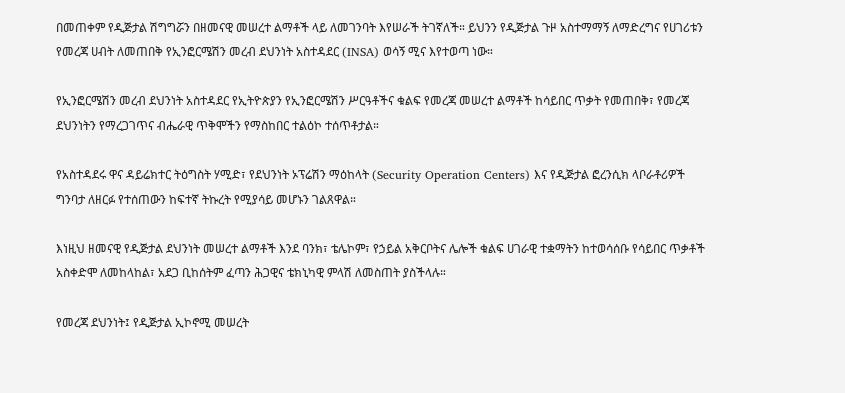በመጠቀም የዲጅታል ሽግግሯን በዘመናዊ መሠረተ ልማቶች ላይ ለመገንባት እየሠራች ትገኛለች። ይህንን የዲጅታል ጉዞ አስተማማኝ ለማድረግና የሀገሪቱን የመረጃ ሀብት ለመጠበቅ የኢንፎርሜሽን መረብ ደህንነት አስተዳደር (INSA) ወሳኝ ሚና እየተወጣ ነው።

የኢንፎርሜሽን መረብ ደህንነት አስተዳደር የኢትዮጵያን የኢንፎርሜሽን ሥርዓቶችና ቁልፍ የመረጃ መሠረተ ልማቶች ከሳይበር ጥቃት የመጠበቅ፣ የመረጃ ደህንነትን የማረጋገጥና ብሔራዊ ጥቅሞችን የማስከበር ተልዕኮ ተሰጥቶታል።

የአስተዳደሩ ዋና ዳይሬክተር ትዕግስት ሃሚድ፣ የደህንነት ኦፕሬሽን ማዕከላት (Security Operation Centers) እና የዲጅታል ፎረንሲክ ላቦራቶሪዎች ግንባታ ለዘርፉ የተሰጠውን ከፍተኛ ትኩረት የሚያሳይ መሆኑን ገልጸዋል።

እነዚህ ዘመናዊ የዲጅታል ደህንነት መሠረተ ልማቶች እንደ ባንክ፣ ቴሌኮም፣ የኃይል አቅርቦትና ሌሎች ቁልፍ ሀገራዊ ተቋማትን ከተወሳሰቡ የሳይበር ጥቃቶች አስቀድሞ ለመከላከል፣ አደጋ ቢከሰትም ፈጣን ሕጋዊና ቴክኒካዊ ምላሽ ለመስጠት ያስችላሉ።

የመረጃ ደህንነት፤ የዲጅታል ኢኮኖሚ መሠረት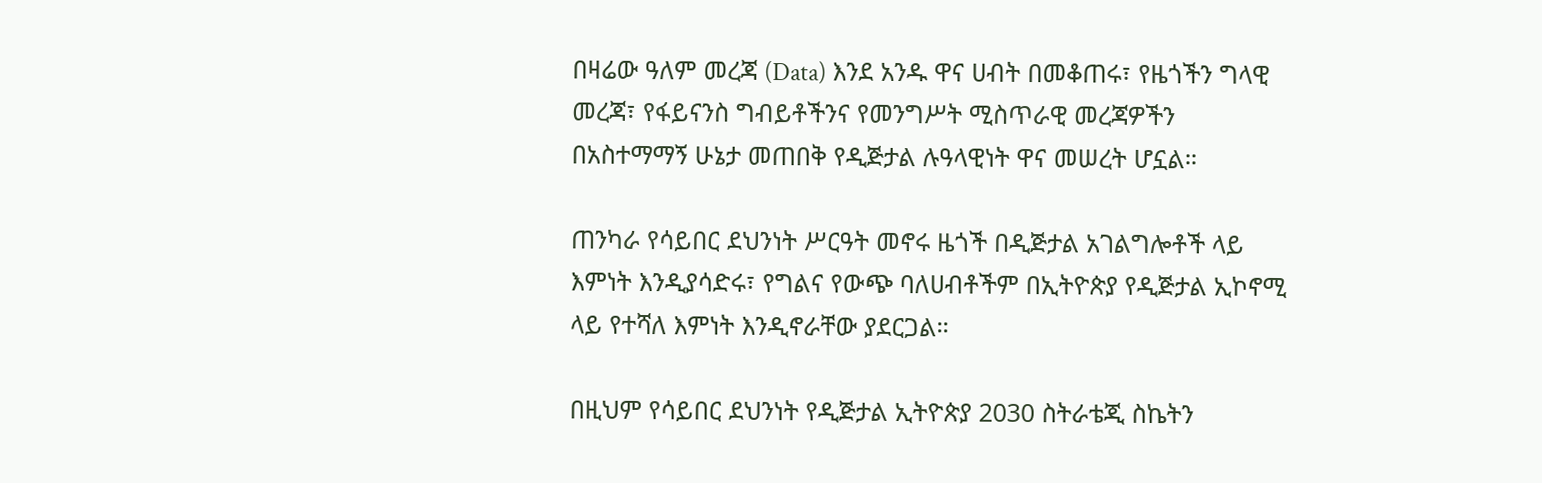በዛሬው ዓለም መረጃ (Data) እንደ አንዱ ዋና ሀብት በመቆጠሩ፣ የዜጎችን ግላዊ መረጃ፣ የፋይናንስ ግብይቶችንና የመንግሥት ሚስጥራዊ መረጃዎችን በአስተማማኝ ሁኔታ መጠበቅ የዲጅታል ሉዓላዊነት ዋና መሠረት ሆኗል።

ጠንካራ የሳይበር ደህንነት ሥርዓት መኖሩ ዜጎች በዲጅታል አገልግሎቶች ላይ እምነት እንዲያሳድሩ፣ የግልና የውጭ ባለሀብቶችም በኢትዮጵያ የዲጅታል ኢኮኖሚ ላይ የተሻለ እምነት እንዲኖራቸው ያደርጋል።

በዚህም የሳይበር ደህንነት የዲጅታል ኢትዮጵያ 2030 ስትራቴጂ ስኬትን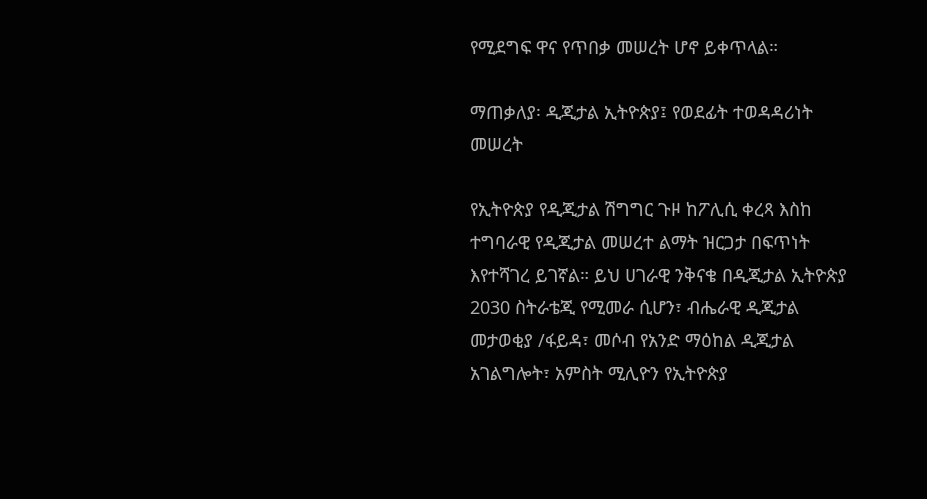የሚደግፍ ዋና የጥበቃ መሠረት ሆኖ ይቀጥላል።

ማጠቃለያ፡ ዲጂታል ኢትዮጵያ፤ የወደፊት ተወዳዳሪነት መሠረት

የኢትዮጵያ የዲጂታል ሽግግር ጉዞ ከፖሊሲ ቀረጻ እስከ ተግባራዊ የዲጂታል መሠረተ ልማት ዝርጋታ በፍጥነት እየተሻገረ ይገኛል። ይህ ሀገራዊ ንቅናቄ በዲጂታል ኢትዮጵያ 2030 ስትራቴጂ የሚመራ ሲሆን፣ ብሔራዊ ዲጂታል መታወቂያ /ፋይዳ፣ መሶብ የአንድ ማዕከል ዲጂታል አገልግሎት፣ አምስት ሚሊዮን የኢትዮጵያ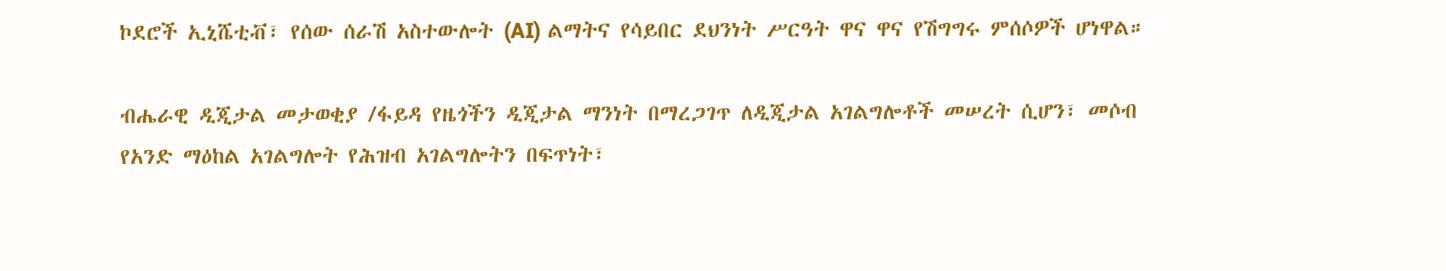ኮደሮች ኢኒሼቲቭ፣ የሰው ሰራሽ አስተውሎት (AI) ልማትና የሳይበር ደህንነት ሥርዓት ዋና ዋና የሽግግሩ ምሰሶዎች ሆነዋል።

ብሔራዊ ዲጂታል መታወቂያ /ፋይዳ የዜጎችን ዲጂታል ማንነት በማረጋገጥ ለዲጂታል አገልግሎቶች መሠረት ሲሆን፣ መሶብ የአንድ ማዕከል አገልግሎት የሕዝብ አገልግሎትን በፍጥነት፣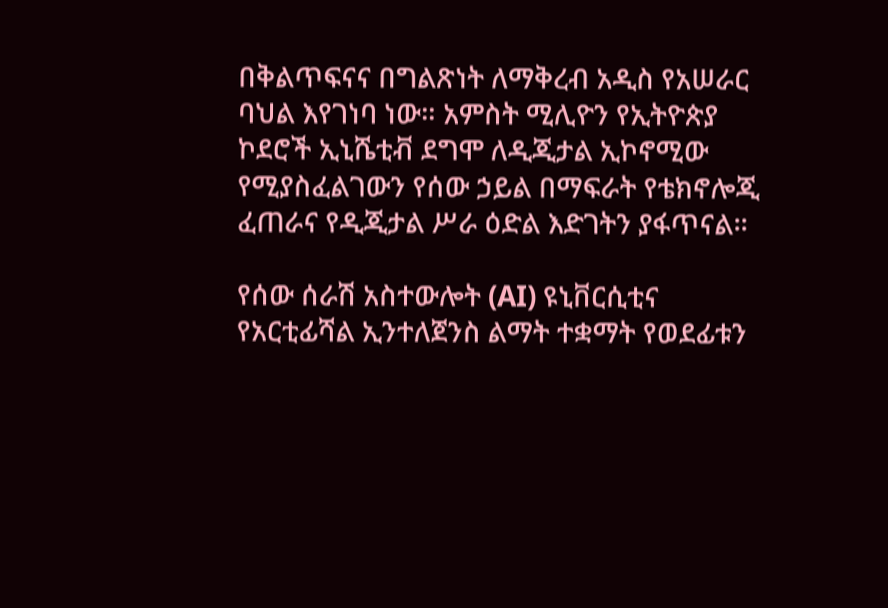በቅልጥፍናና በግልጽነት ለማቅረብ አዲስ የአሠራር ባህል እየገነባ ነው። አምስት ሚሊዮን የኢትዮጵያ ኮደሮች ኢኒሼቲቭ ደግሞ ለዲጂታል ኢኮኖሚው የሚያስፈልገውን የሰው ኃይል በማፍራት የቴክኖሎጂ ፈጠራና የዲጂታል ሥራ ዕድል እድገትን ያፋጥናል።

የሰው ሰራሽ አስተውሎት (AI) ዩኒቨርሲቲና የአርቲፊሻል ኢንተለጀንስ ልማት ተቋማት የወደፊቱን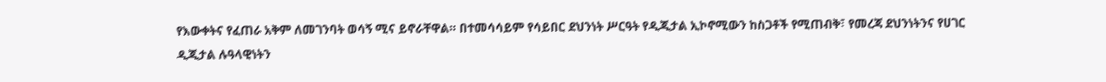የእውቀትና የፈጠራ አቅም ለመገንባት ወሳኝ ሚና ይኖራቸዋል። በተመሳሳይም የሳይበር ደህንነት ሥርዓት የዲጂታል ኢኮኖሚውን ከስጋቶች የሚጠብቅ፣ የመረጃ ደህንነትንና የሀገር ዲጂታል ሉዓላዊነትን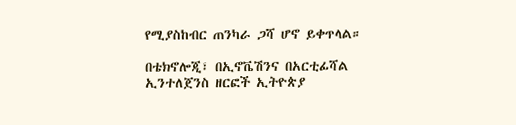የሚያስከብር ጠንካራ ጋሻ ሆኖ ይቀጥላል።

በቴክኖሎጂ፣ በኢኖቬሽንና በአርቲፊሻል ኢንተለጀንስ ዘርፎች ኢትዮጵያ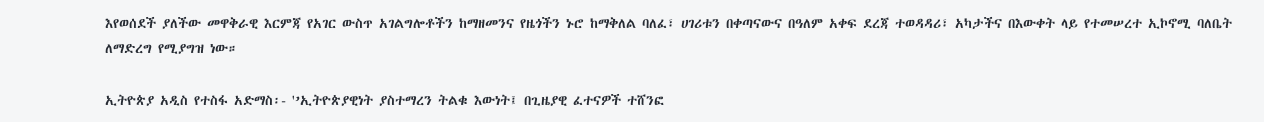እየወሰደች ያለችው መዋቅራዊ እርምጃ የአገር ውስጥ አገልግሎቶችን ከማዘመንና የዜጎችን ኑሮ ከማቅለል ባለፈ፣ ሀገሪቱን በቀጣናውና በዓለም አቀፍ ደረጃ ተወዳዳሪ፣ አካታችና በእውቀት ላይ የተመሠረተ ኢኮኖሚ ባለቤት ለማድረግ የሚያግዝ ነው።

ኢትዮጵያ አዲስ የተስፋ አድማስ፡- '’ኢትዮጵያዊነት ያስተማረን ትልቁ እውነት፤ በጊዜያዊ ፈተናዎች ተሸንፎ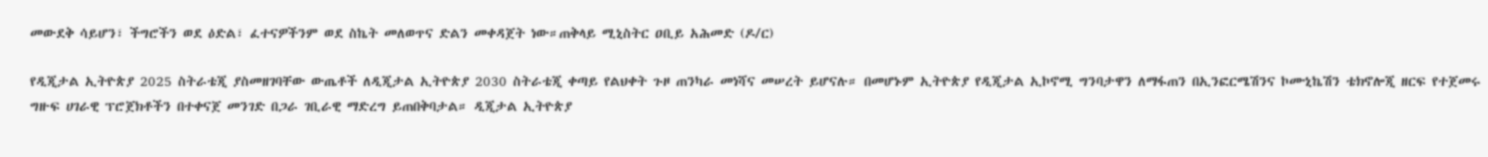መውደቅ ሳይሆን፣ ችግሮችን ወደ ዕድል፣ ፈተናዎችንም ወደ ስኬት መለወጥና ድልን መቀዳጀት ነው።ጠቅላይ ሚኒስትር ዐቢይ አሕመድ (ዶ/ር)

የዲጂታል ኢትዮጵያ 2025 ስትራቴጂ ያስመዘገባቸው ውጤቶች ለዲጂታል ኢትዮጵያ 2030 ስትራቴጂ ቀጣይ የልህቀት ጉዞ ጠንካራ መነሻና መሠረት ይሆናሉ። በመሆኑም ኢትዮጵያ የዲጂታል ኢኮኖሚ ግንባታዋን ለማፋጠን በኢንፎርሜሽንና ኮሙኒኬሽን ቴክኖሎጂ ዘርፍ የተጀመሩ ግዙፍ ሀገራዊ ፕሮጀክቶችን በተቀናጀ መንገድ በጋራ ገቢራዊ ማድረግ ይጠበቅባታል። ዲጂታል ኢትዮጵያ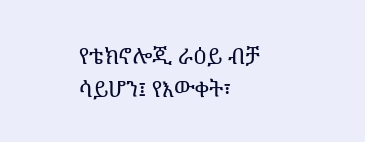የቴክኖሎጂ ራዕይ ብቻ ሳይሆን፤ የእውቀት፣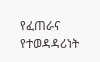የፈጠራና የተወዳዳሪነት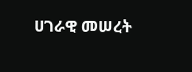ሀገራዊ መሠረት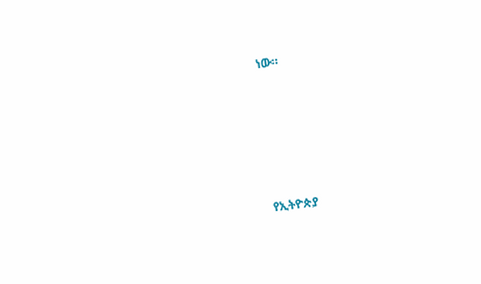ነው።







የኢትዮጵያ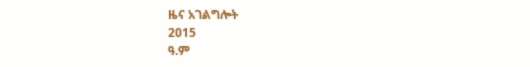ዜና አገልግሎት
2015
ዓ.ም